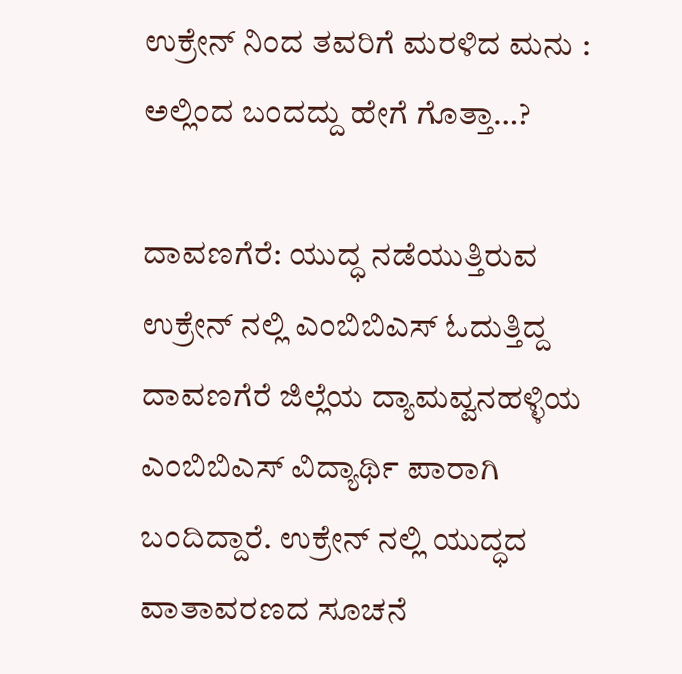ಉಕ್ರೇನ್ ನಿಂದ ತವರಿಗೆ ಮರಳಿದ ಮನು : ಅಲ್ಲಿಂದ ಬಂದದ್ದು ಹೇಗೆ ಗೊತ್ತಾ…?

ದಾವಣಗೆರೆ: ಯುದ್ಧ ನಡೆಯುತ್ತಿರುವ ಉಕ್ರೇನ್ ನಲ್ಲಿ ಎಂಬಿಬಿಎಸ್ ಓದುತ್ತಿದ್ದ ದಾವಣಗೆರೆ ಜಿಲ್ಲೆಯ ದ್ಯಾಮವ್ವನಹಳ್ಳಿಯ ಎಂಬಿಬಿಎಸ್ ವಿದ್ಯಾರ್ಥಿ ಪಾರಾಗಿ ಬಂದಿದ್ದಾರೆ. ಉಕ್ರೇನ್ ನಲ್ಲಿ ಯುದ್ಧದ ವಾತಾವರಣದ ಸೂಚನೆ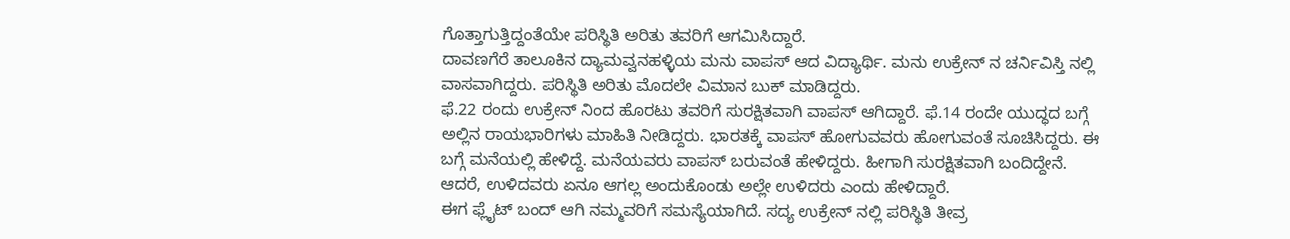ಗೊತ್ತಾಗುತ್ತಿದ್ದಂತೆಯೇ ಪರಿಸ್ಥಿತಿ ಅರಿತು ತವರಿಗೆ ಆಗಮಿಸಿದ್ದಾರೆ.
ದಾವಣಗೆರೆ ತಾಲೂಕಿನ ದ್ಯಾಮವ್ವನಹಳ್ಳಿಯ ಮನು ವಾಪಸ್ ಆದ ವಿದ್ಯಾರ್ಥಿ. ಮನು ಉಕ್ರೇನ್ ನ ಚರ್ನಿವಿಸ್ತಿ ನಲ್ಲಿ ವಾಸವಾಗಿದ್ದರು. ಪರಿಸ್ಥಿತಿ ಅರಿತು ಮೊದಲೇ ವಿಮಾನ ಬುಕ್ ಮಾಡಿದ್ದರು.
ಫೆ.22 ರಂದು ಉಕ್ರೇನ್ ನಿಂದ ಹೊರಟು ತವರಿಗೆ ಸುರಕ್ಷಿತವಾಗಿ ವಾಪಸ್ ಆಗಿದ್ದಾರೆ. ಫೆ.14 ರಂದೇ ಯುದ್ಧದ ಬಗ್ಗೆ ಅಲ್ಲಿನ ರಾಯಭಾರಿಗಳು ಮಾಹಿತಿ ನೀಡಿದ್ದರು. ಭಾರತಕ್ಕೆ ವಾಪಸ್ ಹೋಗುವವರು ಹೋಗುವಂತೆ ಸೂಚಿಸಿದ್ದರು. ಈ ಬಗ್ಗೆ ಮನೆಯಲ್ಲಿ ಹೇಳಿದ್ದೆ. ಮನೆಯವರು ವಾಪಸ್ ಬರುವಂತೆ ಹೇಳಿದ್ದರು. ಹೀಗಾಗಿ ಸುರಕ್ಷಿತವಾಗಿ ಬಂದಿದ್ದೇನೆ. ಆದರೆ, ಉಳಿದವರು ಏನೂ ಆಗಲ್ಲ ಅಂದುಕೊಂಡು ಅಲ್ಲೇ ಉಳಿದರು ಎಂದು ಹೇಳಿದ್ದಾರೆ.
ಈಗ ಫ್ಲೈಟ್ ಬಂದ್ ಆಗಿ ನಮ್ಮವರಿಗೆ ಸಮಸ್ಯೆಯಾಗಿದೆ. ಸದ್ಯ ಉಕ್ರೇನ್ ನಲ್ಲಿ ಪರಿಸ್ಥಿತಿ ತೀವ್ರ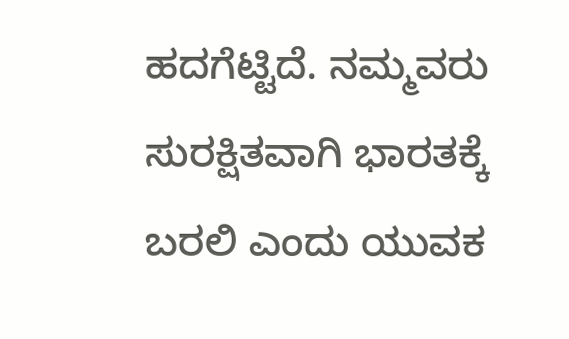ಹದಗೆಟ್ಟಿದೆ. ನಮ್ಮವರು ಸುರಕ್ಷಿತವಾಗಿ ಭಾರತಕ್ಕೆ ಬರಲಿ ಎಂದು ಯುವಕ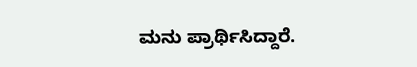ಮನು ಪ್ರಾರ್ಥಿಸಿದ್ದಾರೆ.